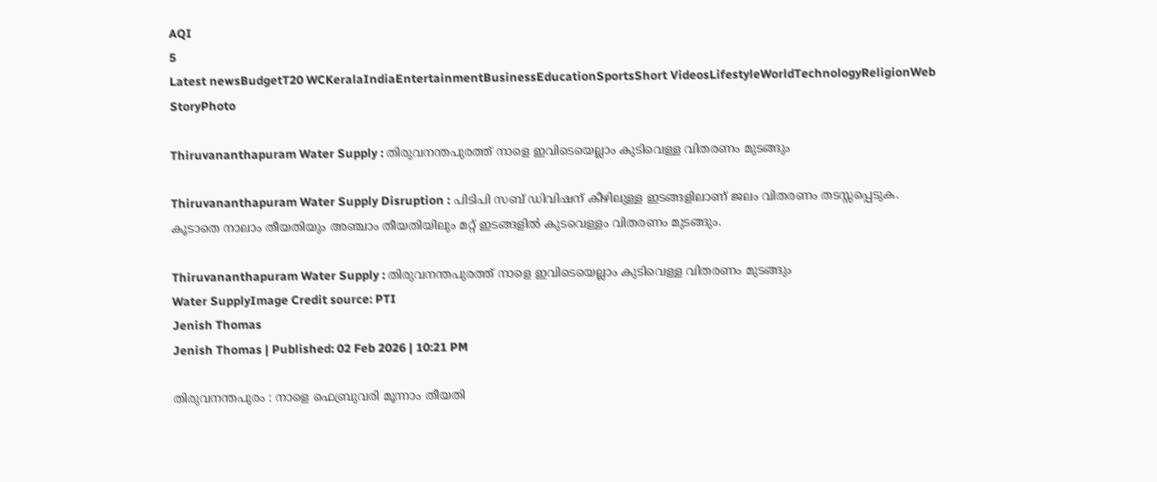AQI
5
Latest newsBudgetT20 WCKeralaIndiaEntertainmentBusinessEducationSportsShort VideosLifestyleWorldTechnologyReligionWeb StoryPhoto

Thiruvananthapuram Water Supply : തിരുവനന്തപുരത്ത് നാളെ ഇവിടെയെല്ലാം കുടിവെള്ള വിതരണം മുടങ്ങും

Thiruvananthapuram Water Supply Disruption : പിടിപി സബ് ഡിവിഷന് കീഴിലുള്ള ഇടങ്ങളിലാണ് ജലം വിതരണം തടസ്സപ്പെടുക. കൂടാതെ നാലാം തീയതിയും അഞ്ചാം തീയതിയിലും മറ്റ് ഇടങ്ങളിൽ കുടവെള്ളം വിതരണം മുടങ്ങും.

Thiruvananthapuram Water Supply : തിരുവനന്തപുരത്ത് നാളെ ഇവിടെയെല്ലാം കുടിവെള്ള വിതരണം മുടങ്ങും
Water SupplyImage Credit source: PTI
Jenish Thomas
Jenish Thomas | Published: 02 Feb 2026 | 10:21 PM

തിരുവനന്തപുരം : നാളെ ഫെബ്രുവരി മൂന്നാം തീയതി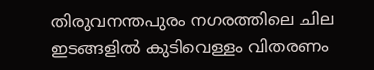തിരുവനന്തപുരം നഗരത്തിലെ ചില ഇടങ്ങളിൽ കുടിവെള്ളം വിതരണം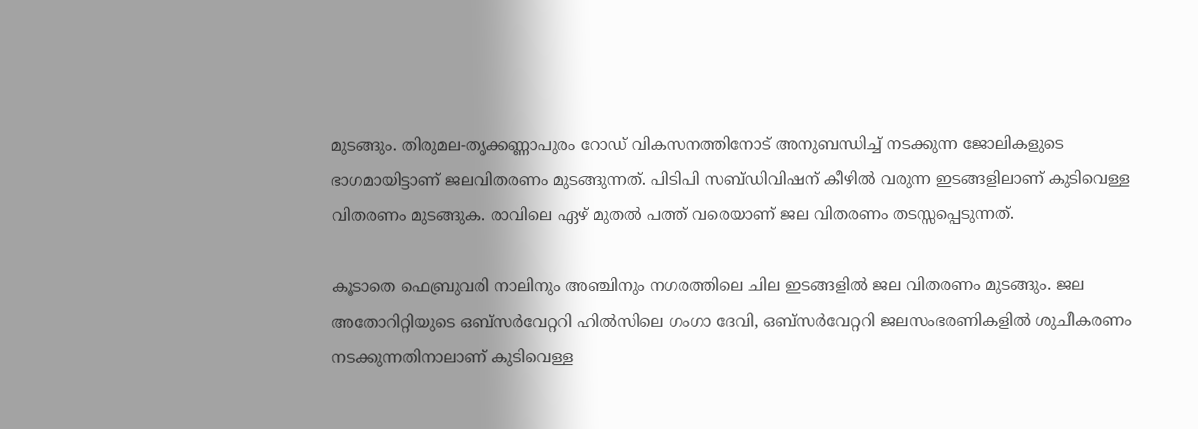മുടങ്ങും. തിരുമല-തൃക്കണ്ണാപുരം റോഡ് വികസനത്തിനോട് അനുബന്ധിച്ച് നടക്കുന്ന ജോലികളുടെ ഭാഗമായിട്ടാണ് ജലവിതരണം മുടങ്ങുന്നത്. പിടിപി സബ്ഡിവിഷന് കീഴിൽ വരുന്ന ഇടങ്ങളിലാണ് കുടിവെള്ള വിതരണം മുടങ്ങുക. രാവിലെ ഏഴ് മുതൽ പത്ത് വരെയാണ് ജല വിതരണം തടസ്സപ്പെടുന്നത്.

കൂടാതെ ഫെബ്രുവരി നാലിനും അഞ്ചിനും നഗരത്തിലെ ചില ഇടങ്ങളിൽ ജല വിതരണം മുടങ്ങും. ജല അതോറിറ്റിയുടെ ഒബ്സർവേറ്ററി ഹിൽസിലെ ഗംഗാ ദേവി, ഒബ്സർവേറ്ററി ജലസംഭരണികളിൽ ശുചീകരണം നടക്കുന്നതിനാലാണ് കുടിവെള്ള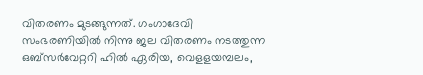വിതരണം മുടങ്ങുന്നത്. ഗംഗാദേവി സംഭരണിയിൽ നിന്നു ജല വിതരണം നടത്തുന്ന ഒബ്സർവേറ്ററി ഹിൽ ഏരിയ, വെളളയമ്പലം,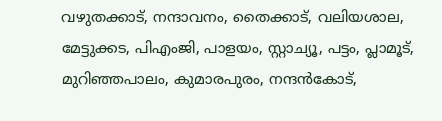വഴുതക്കാട്, നന്ദാവനം, തൈക്കാട്, വലിയശാല, മേട്ടുക്കട, പിഎംജി, പാളയം, സ്റ്റാച്യൂ, പട്ടം, പ്ലാമൂട്, മുറിഞ്ഞപാലം, കുമാരപുരം, നന്ദൻകോട്,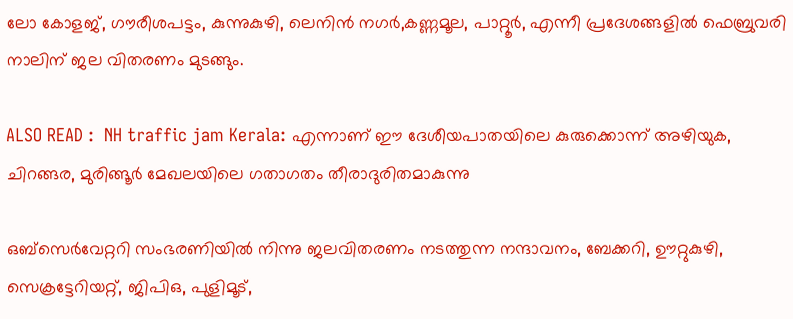ലോ കോളജ്, ഗൗരീശപട്ടം, കുന്നുകുഴി, ലെനിൻ നഗർ,കണ്ണമൂല, പാറ്റൂര്‍, എന്നീ പ്രദേശങ്ങളിൽ ഫെബ്രുവരി നാലിന് ജല വിതരണം മുടങ്ങും.

ALSO READ :  NH traffic jam Kerala: എന്നാണ് ഈ ദേശീയപാതയിലെ കുരുക്കൊന്ന് അഴിയുക, ചിറങ്ങര, മുരിങ്ങൂർ മേഖലയിലെ ഗതാഗതം തീരാദുരിതമാകുന്നു

ഒബ്സെർവേറ്ററി സംഭരണിയിൽ നിന്നു ജലവിതരണം നടത്തുന്ന നന്ദാവനം, ബേക്കറി, ഊറ്റുകുഴി, സെക്രട്ടേറിയറ്റ്, ജിപിഒ, പുളിമൂട്,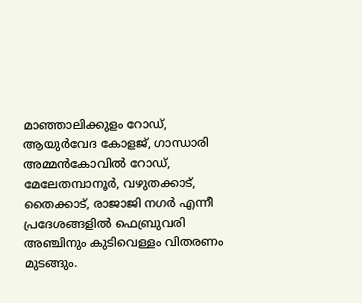മാഞ്ഞാലിക്കുളം റോഡ്, ആയുർവേദ കോളജ്, ഗാന്ധാരി അമ്മൻകോവിൽ റോഡ്, മേലേതമ്പാനൂർ, വഴുതക്കാട്, തൈക്കാട്, രാജാജി നഗർ എന്നീ പ്രദേശങ്ങളിൽ ഫെബ്രുവരി അഞ്ചിനും കുടിവെള്ളം വിതരണം മുടങ്ങും.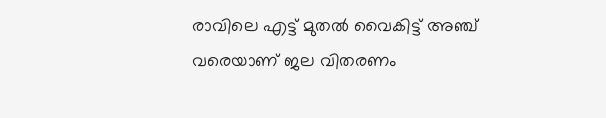രാവിലെ എട്ട് മുതൽ വൈകിട്ട് അഞ്ച് വരെയാണ് ജല വിതരണം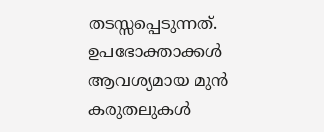തടസ്സപ്പെടുന്നത്. ഉപഭോക്താക്കൾ ആവശ്യമായ മുന്‍ കരുതലുകള്‍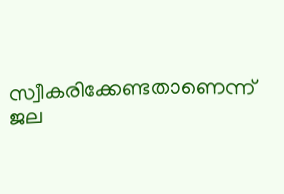സ്വീകരിക്കേണ്ടതാണെന്ന് ജല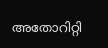അതോറിറ്റി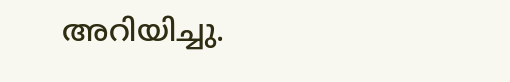അറിയിച്ചു.